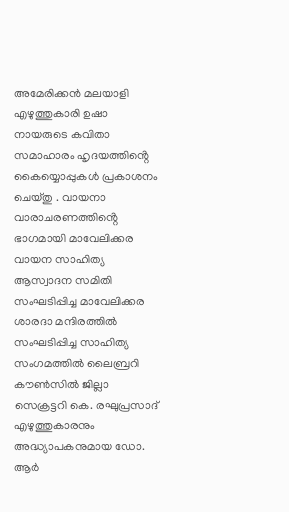അമേരിക്കൻ മലയാളി എഴുത്തുകാരി ഉഷാ നായരുടെ കവിതാ സമാഹാരം ഹൃദയത്തിൻ്റെ കൈയ്യൊപ്പുകൾ പ്രകാശനം ചെയ്തു . വായനാ വാരാചരണത്തിൻ്റെ ഭാഗമായി മാവേലിക്കര വായന സാഹിത്യ ആസ്വാദന സമിതി സംഘടിപ്പിച്ച മാവേലിക്കര ശാരദാ മന്ദിരത്തിൽ സംഘടിപ്പിച്ച സാഹിത്യ സംഗമത്തിൽ ലൈബ്രറി കൗൺസിൽ ജില്ലാ സെക്രട്ടറി കെ. രഘുപ്രസാദ് എഴുത്തുകാരനും അദ്ധ്യാപകനുമായ ഡോ. ആർ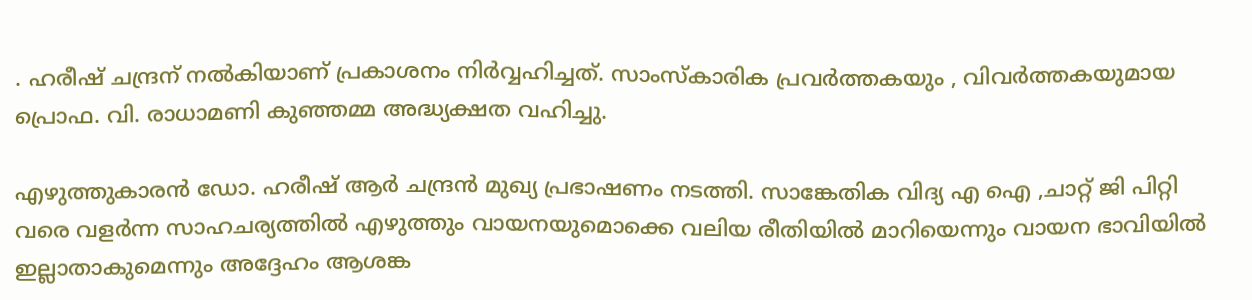. ഹരീഷ് ചന്ദ്രന് നൽകിയാണ് പ്രകാശനം നിർവ്വഹിച്ചത്. സാംസ്കാരിക പ്രവർത്തകയും , വിവർത്തകയുമായ പ്രൊഫ. വി. രാധാമണി കുഞ്ഞമ്മ അദ്ധ്യക്ഷത വഹിച്ചു.

എഴുത്തുകാരൻ ഡോ. ഹരീഷ് ആർ ചന്ദ്രൻ മുഖ്യ പ്രഭാഷണം നടത്തി. സാങ്കേതിക വിദ്യ എ ഐ ,ചാറ്റ് ജി പിറ്റി വരെ വളർന്ന സാഹചര്യത്തിൽ എഴുത്തും വായനയുമൊക്കെ വലിയ രീതിയിൽ മാറിയെന്നും വായന ഭാവിയിൽ ഇല്ലാതാകുമെന്നും അദ്ദേഹം ആശങ്ക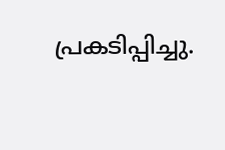പ്രകടിപ്പിച്ചു.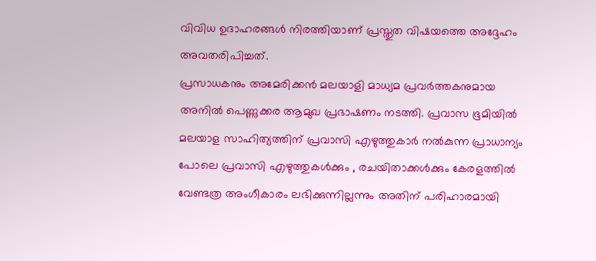വിവിധ ഉദാഹരങ്ങൾ നിരത്തിയാണ് പ്രസ്തുത വിഷയത്തെ അദ്ദേഹം അവതരിപിച്ചത്.
പ്രസാധകനും അമേരിക്കൻ മലയാളി മാധ്യമ പ്രവർത്തകനുമായ അനിൽ പെണ്ണുക്കര ആമുഖ പ്രഭാഷണം നടത്തി. പ്രവാസ ഭൂമിയിൽ മലയാള സാഹിത്യത്തിന് പ്രവാസി എഴുത്തുകാർ നൽകുന്ന പ്രാധാന്യം പോലെ പ്രവാസി എഴുത്തുകൾക്കും , രചയിതാക്കൾക്കും കേരളത്തിൽ വേണ്ടത്ര അംഗീകാരം ലഭിക്കുന്നില്ലന്നും അതിന് പരിഹാരമായി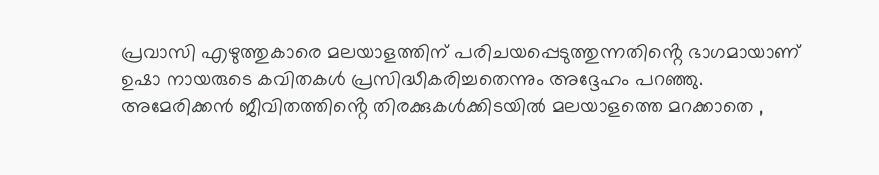പ്രവാസി എഴുത്തുകാരെ മലയാളത്തിന് പരിചയപ്പെടുത്തുന്നതിൻ്റെ ഭാഗമായാണ് ഉഷാ നായരുടെ കവിതകൾ പ്രസിദ്ധീകരിച്ചതെന്നും അദ്ദേഹം പറഞ്ഞു. അമേരിക്കൻ ജീവിതത്തിൻ്റെ തിരക്കുകൾക്കിടയിൽ മലയാളത്തെ മറക്കാതെ ,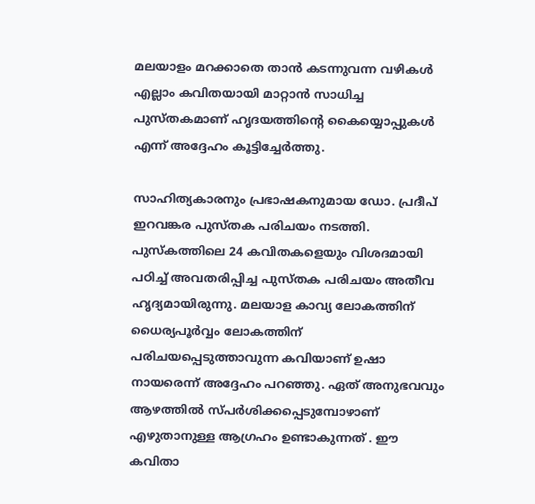മലയാളം മറക്കാതെ താൻ കടന്നുവന്ന വഴികൾ എല്ലാം കവിതയായി മാറ്റാൻ സാധിച്ച പുസ്തകമാണ് ഹൃദയത്തിൻ്റെ കൈയ്യൊപ്പുകൾ എന്ന് അദ്ദേഹം കൂട്ടിച്ചേർത്തു.

സാഹിത്യകാരനും പ്രഭാഷകനുമായ ഡോ. പ്രദീപ് ഇറവങ്കര പുസ്തക പരിചയം നടത്തി. പുസ്കത്തിലെ 24 കവിതകളെയും വിശദമായി പഠിച്ച് അവതരിപ്പിച്ച പുസ്തക പരിചയം അതീവ ഹൃദ്യമായിരുന്നു. മലയാള കാവ്യ ലോകത്തിന് ധൈര്യപൂർവ്വം ലോകത്തിന് പരിചയപ്പെടുത്താവുന്ന കവിയാണ് ഉഷാ നായരെന്ന് അദ്ദേഹം പറഞ്ഞു. ഏത് അനുഭവവും ആഴത്തിൽ സ്പർശിക്കപ്പെടുമ്പോഴാണ് എഴുതാനുള്ള ആഗ്രഹം ഉണ്ടാകുന്നത് . ഈ കവിതാ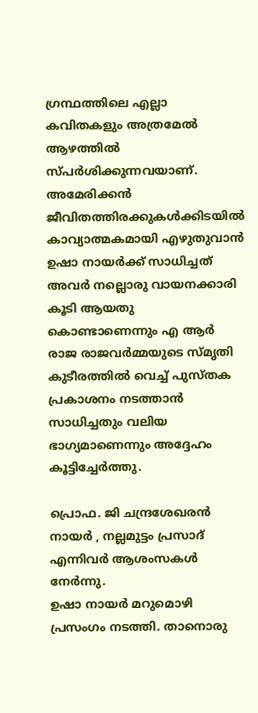ഗ്രന്ഥത്തിലെ എല്ലാ കവിതകളും അത്രമേൽ ആഴത്തിൽ സ്പർശിക്കുന്നവയാണ്. അമേരിക്കൻ ജീവിതത്തിരക്കുകൾക്കിടയിൽ കാവ്യാത്മകമായി എഴുതുവാൻ ഉഷാ നായർക്ക് സാധിച്ചത് അവർ നല്ലൊരു വായനക്കാരി കൂടി ആയതു കൊണ്ടാണെന്നും എ ആർ രാജ രാജവർമ്മയുടെ സ്മൃതി കുടീരത്തിൽ വെച്ച് പുസ്തക പ്രകാശനം നടത്താൻ സാധിച്ചതും വലിയ ഭാഗ്യമാണെന്നും അദ്ദേഹം കൂട്ടിച്ചേർത്തു.

പ്രൊഫ. ജി ചന്ദ്രശേഖരൻ നായർ , നല്ലമുട്ടം പ്രസാദ് എന്നിവർ ആശംസകൾ നേർന്നു.
ഉഷാ നായർ മറുമൊഴി പ്രസംഗം നടത്തി. താനൊരു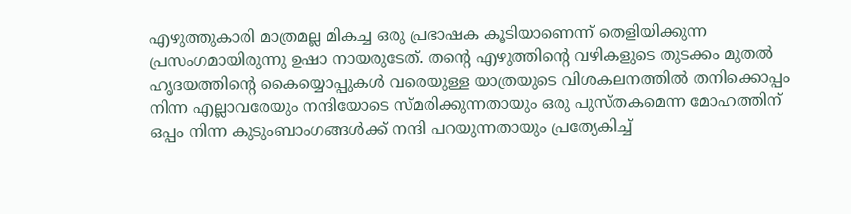എഴുത്തുകാരി മാത്രമല്ല മികച്ച ഒരു പ്രഭാഷക കൂടിയാണെന്ന് തെളിയിക്കുന്ന പ്രസംഗമായിരുന്നു ഉഷാ നായരുടേത്. തൻ്റെ എഴുത്തിൻ്റെ വഴികളുടെ തുടക്കം മുതൽ ഹൃദയത്തിൻ്റെ കൈയ്യൊപ്പുകൾ വരെയുള്ള യാത്രയുടെ വിശകലനത്തിൽ തനിക്കൊപ്പം നിന്ന എല്ലാവരേയും നന്ദിയോടെ സ്മരിക്കുന്നതായും ഒരു പുസ്തകമെന്ന മോഹത്തിന് ഒപ്പം നിന്ന കുടുംബാംഗങ്ങൾക്ക് നന്ദി പറയുന്നതായും പ്രത്യേകിച്ച്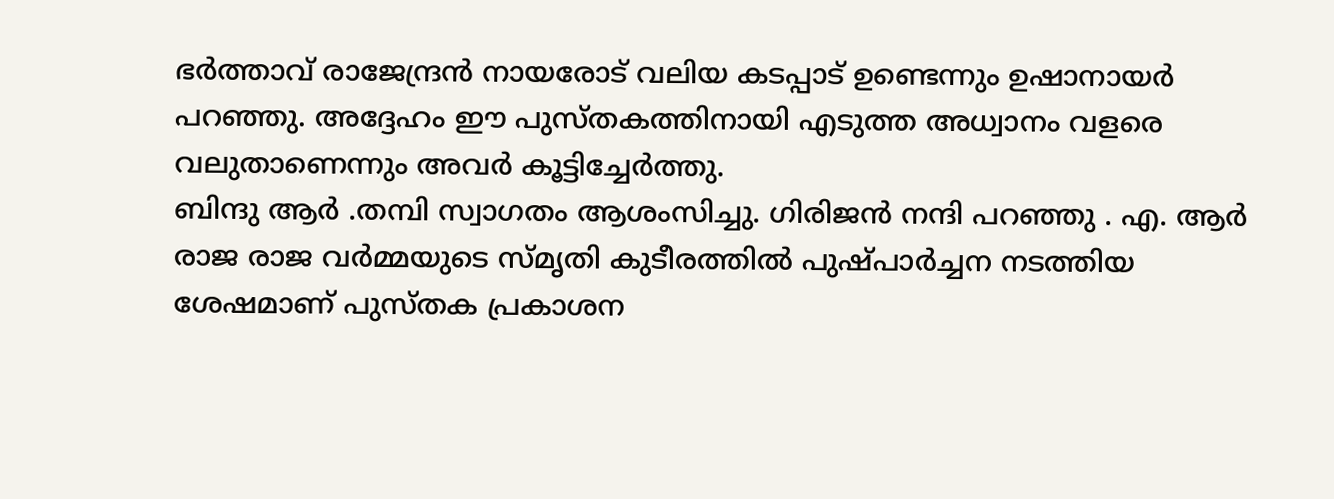ഭർത്താവ് രാജേന്ദ്രൻ നായരോട് വലിയ കടപ്പാട് ഉണ്ടെന്നും ഉഷാനായർ പറഞ്ഞു. അദ്ദേഹം ഈ പുസ്തകത്തിനായി എടുത്ത അധ്വാനം വളരെ വലുതാണെന്നും അവർ കൂട്ടിച്ചേർത്തു.
ബിന്ദു ആർ .തമ്പി സ്വാഗതം ആശംസിച്ചു. ഗിരിജൻ നന്ദി പറഞ്ഞു . എ. ആർ രാജ രാജ വർമ്മയുടെ സ്മൃതി കുടീരത്തിൽ പുഷ്പാർച്ചന നടത്തിയ ശേഷമാണ് പുസ്തക പ്രകാശന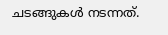ചടങ്ങുകൾ നടന്നത്.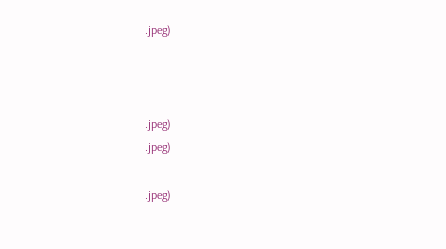.jpeg)



.jpeg)
.jpeg)

.jpeg)